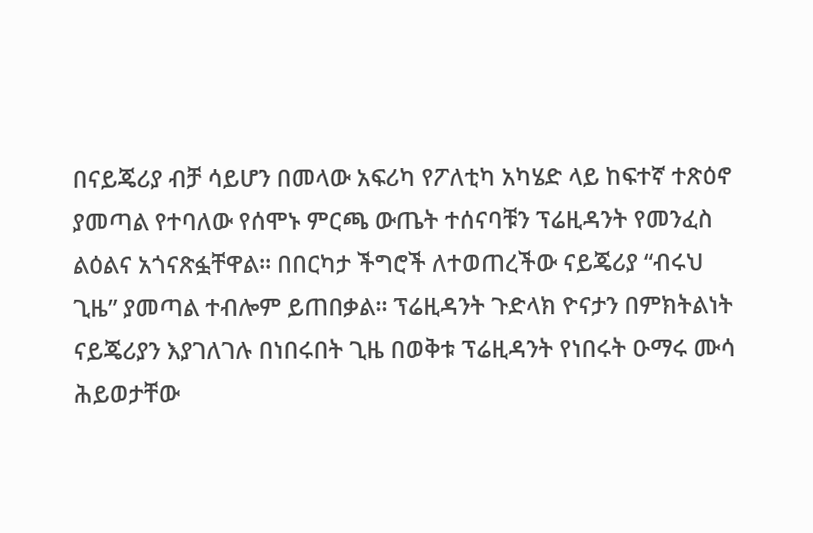በናይጄሪያ ብቻ ሳይሆን በመላው አፍሪካ የፖለቲካ አካሄድ ላይ ከፍተኛ ተጽዕኖ ያመጣል የተባለው የሰሞኑ ምርጫ ውጤት ተሰናባቹን ፕሬዚዳንት የመንፈስ ልዕልና አጎናጽፏቸዋል፡፡ በበርካታ ችግሮች ለተወጠረችው ናይጄሪያ “ብሩህ ጊዜ” ያመጣል ተብሎም ይጠበቃል፡፡ ፕሬዚዳንት ጉድላክ ዮናታን በምክትልነት ናይጄሪያን እያገለገሉ በነበሩበት ጊዜ በወቅቱ ፕሬዚዳንት የነበሩት ዑማሩ ሙሳ ሕይወታቸው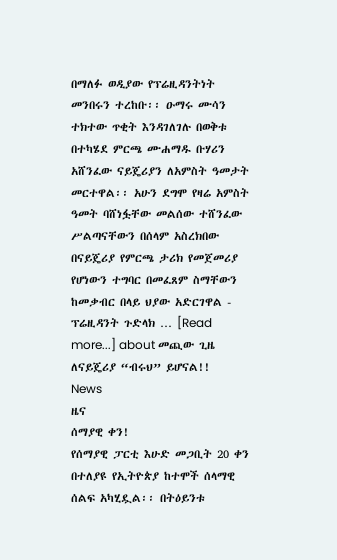በማለፉ ወዲያው የፕሬዚዳንትነት መንበሩን ተረከቡ፡፡ ዑማሩ ሙሳን ተክተው ጥቂት እንዳገለገሉ በወቅቱ በተካሄደ ምርጫ ሙሐማዱ ቡሃሪን አሸንፈው ናይጄሪያን ለአምስት ዓመታት መርተዋል፡፡ አሁን ደግሞ የዛሬ አምስት ዓመት ባሸነፏቸው መልሰው ተሸንፈው ሥልጣናቸውን በሰላም አስረክበው በናይጄሪያ የምርጫ ታሪክ የመጀመሪያ የሆነውን ተግባር በመፈጸም ስማቸውን ከመቃብር በላይ ህያው አድርገዋል - ፕሬዚዳንት ጉድላክ … [Read more...] about መጪው ጊዜ ለናይጄሪያ “ብሩህ” ይሆናል!!
News
ዜና
ሰማያዊ ቀን!
የሰማያዊ ፓርቲ እሁድ መጋቢት 20 ቀን በተለያዩ የኢትዮጵያ ከተሞች ሰላማዊ ሰልፍ አካሂዷል፡፡ በትዕይንቱ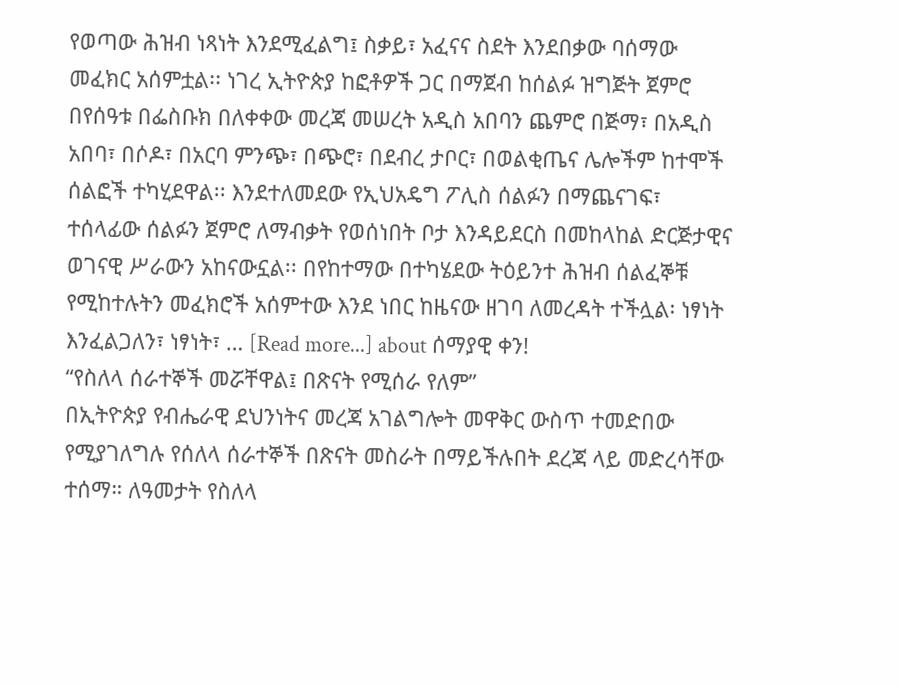የወጣው ሕዝብ ነጻነት እንደሚፈልግ፤ ስቃይ፣ አፈናና ስደት እንደበቃው ባሰማው መፈክር አሰምቷል፡፡ ነገረ ኢትዮጵያ ከፎቶዎች ጋር በማጀብ ከሰልፉ ዝግጅት ጀምሮ በየሰዓቱ በፌስቡክ በለቀቀው መረጃ መሠረት አዲስ አበባን ጨምሮ በጅማ፣ በአዲስ አበባ፣ በሶዶ፣ በአርባ ምንጭ፣ በጭሮ፣ በደብረ ታቦር፣ በወልቂጤና ሌሎችም ከተሞች ሰልፎች ተካሂደዋል፡፡ እንደተለመደው የኢህአዴግ ፖሊስ ሰልፉን በማጨናገፍ፣ ተሰላፊው ሰልፉን ጀምሮ ለማብቃት የወሰነበት ቦታ እንዳይደርስ በመከላከል ድርጅታዊና ወገናዊ ሥራውን አከናውኗል፡፡ በየከተማው በተካሄደው ትዕይንተ ሕዝብ ሰልፈኞቹ የሚከተሉትን መፈክሮች አሰምተው እንደ ነበር ከዜናው ዘገባ ለመረዳት ተችሏል፡ ነፃነት እንፈልጋለን፣ ነፃነት፣ … [Read more...] about ሰማያዊ ቀን!
“የስለላ ሰራተኞች መሯቸዋል፤ በጽናት የሚሰራ የለም”
በኢትዮጵያ የብሔራዊ ደህንነትና መረጃ አገልግሎት መዋቅር ውስጥ ተመድበው የሚያገለግሉ የሰለላ ሰራተኞች በጽናት መስራት በማይችሉበት ደረጃ ላይ መድረሳቸው ተሰማ። ለዓመታት የስለላ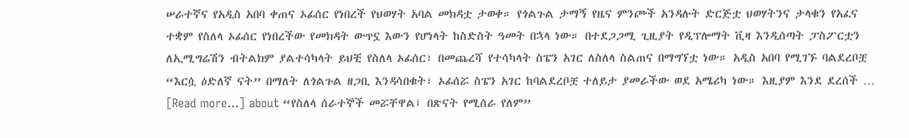ሠራተኛና የአዲስ አበባ ቀጠና ኦፊሰር የነበረች የህወሃት አባል መክዳቷ ታወቀ። የጎልጉል ታማኝ የዜና ምንጮች አንዳሉት ድርጅቷ ህወሃትንና ታላቁን የአፈና ተቋም የስለላ ኦፊሰር የነበረችው የመክዳት ውጥኗ እውን የሆነላት ከስድስት ዓመት በኋላ ነው። በተደጋጋሚ ጊዚያት የዲፕሎማት ቪዛ እንዲሰጣት ፓስፖርቷን ለኢሚግሬሽን ብትልክም ያልተሳካላት ይህቺ የስለላ ኦፊሰር፣ በመጨረሻ የተሳካላት ስፔን አገር ለስለላ ስልጠና በማግኘቷ ነው። አዲስ አበባ የሚገኙ ባልደረቦቿ “እርሷ ዕድለኛ ናት” በማለት ለጎልጉል ዘጋቢ እንዳሳበቁት፣ ኦፊሰሯ ስፔን አገር ከባልደረቦቿ ተለይታ ያመራችው ወደ አሜሪካ ነው። እዚያም እንደ ደረሰች … [Read more...] about “የስለላ ሰራተኞች መሯቸዋል፤ በጽናት የሚሰራ የለም”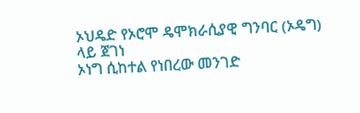ኦህዴድ የኦሮሞ ዴሞክራሲያዊ ግንባር (ኦዴግ) ላይ ጀገነ
ኦነግ ሲከተል የነበረው መንገድ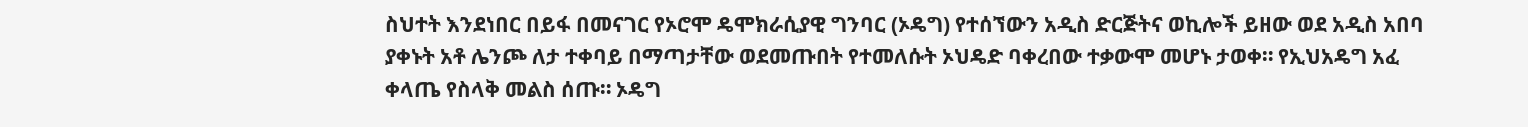ስህተት እንደነበር በይፋ በመናገር የኦሮሞ ዴሞክራሲያዊ ግንባር (ኦዴግ) የተሰኘውን አዲስ ድርጅትና ወኪሎች ይዘው ወደ አዲስ አበባ ያቀኑት አቶ ሌንጮ ለታ ተቀባይ በማጣታቸው ወደመጡበት የተመለሱት ኦህዴድ ባቀረበው ተቃውሞ መሆኑ ታወቀ። የኢህአዴግ አፈ ቀላጤ የስላቅ መልስ ሰጡ። ኦዴግ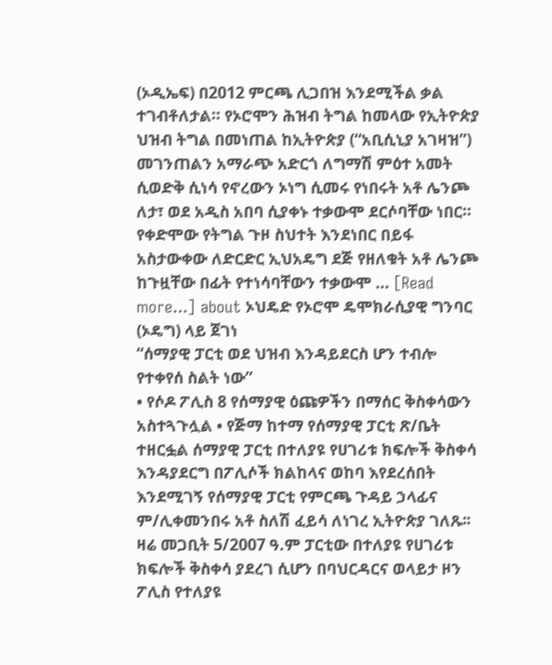(ኦዲኤፍ) በ2012 ምርጫ ሊጋበዝ እንደሚችል ቃል ተገብቶለታል። የኦሮሞን ሕዝብ ትግል ከመላው የኢትዮጵያ ህዝብ ትግል በመነጠል ከኢትዮጵያ (“አቢሲኒያ አገዛዝ”) መገንጠልን አማራጭ አድርጎ ለግማሽ ምዕተ አመት ሲወድቅ ሲነሳ የኖረውን ኦነግ ሲመሩ የነበሩት አቶ ሌንጮ ለታ፣ ወደ አዲስ አበባ ሲያቀኑ ተቃውሞ ደርሶባቸው ነበር። የቀድሞው የትግል ጉዞ ስህተት እንደነበር በይፋ አስታውቀው ለድርድር ኢህአዴግ ደጅ የዘለቁት አቶ ሌንጮ ከጉዟቸው በፊት የተነሳባቸውን ተቃውሞ … [Read more...] about ኦህዴድ የኦሮሞ ዴሞክራሲያዊ ግንባር (ኦዴግ) ላይ ጀገነ
“ሰማያዊ ፓርቲ ወደ ህዝብ እንዳይደርስ ሆን ተብሎ የተቀየሰ ስልት ነው”
• የሶዶ ፖሊስ 8 የሰማያዊ ዕጩዎችን በማሰር ቅስቀሳውን አስተጓጉሏል • የጅማ ከተማ የሰማያዊ ፓርቲ ጽ/ቤት ተዘርፏል ሰማያዊ ፓርቲ በተለያዩ የሀገሪቱ ክፍሎች ቅስቀሳ እንዳያደርግ በፖሊሶች ክልከላና ወከባ እየደረሰበት እንደሚገኝ የሰማያዊ ፓርቲ የምርጫ ጉዳይ ኃላፊና ም/ሊቀመንበሩ አቶ ስለሽ ፈይሳ ለነገረ ኢትዮጵያ ገለጹ፡፡ ዛሬ መጋቢት 5/2007 ዓ.ም ፓርቲው በተለያዩ የሀገሪቱ ክፍሎች ቅስቀሳ ያደረገ ሲሆን በባህርዳርና ወላይታ ዞን ፖሊስ የተለያዩ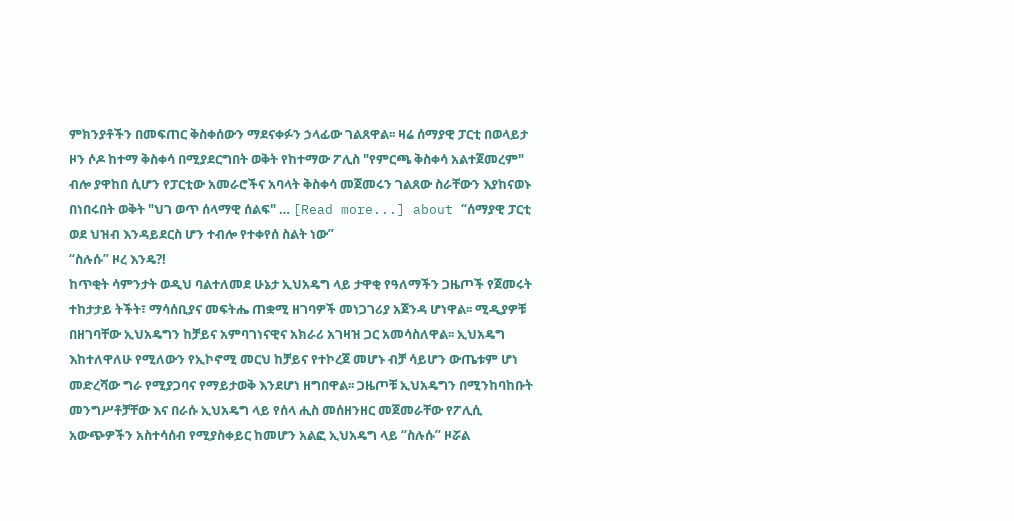ምክንያቶችን በመፍጠር ቅስቀሰውን ማደናቀፉን ኃላፊው ገልጸዋል፡፡ ዛሬ ሰማያዊ ፓርቲ በወላይታ ዞን ሶዶ ከተማ ቅስቀሳ በሚያደርግበት ወቅት የከተማው ፖሊስ "የምርጫ ቅስቀሳ አልተጀመረም" ብሎ ያዋከበ ሲሆን የፓርቲው አመራሮችና አባላት ቅስቀሳ መጀመሩን ገልጸው ስራቸውን እያከናወኑ በነበሩበት ወቅት "ህገ ወጥ ሰላማዊ ሰልፍ" … [Read more...] about “ሰማያዊ ፓርቲ ወደ ህዝብ እንዳይደርስ ሆን ተብሎ የተቀየሰ ስልት ነው”
“ስሉሱ” ዞረ እንዴ?!
ከጥቂት ሳምንታት ወዲህ ባልተለመደ ሁኔታ ኢህአዴግ ላይ ታዋቂ የዓለማችን ጋዜጦች የጀመሩት ተከታታይ ትችት፣ ማሳሰቢያና መፍትሔ ጠቋሚ ዘገባዎች መነጋገሪያ አጀንዳ ሆነዋል፡፡ ሚዲያዎቹ በዘገባቸው ኢህአዴግን ከቻይና አምባገነናዊና አክራሪ አገዛዝ ጋር አመሳስለዋል፡፡ ኢህአዴግ እከተለዋለሁ የሚለውን የኢኮኖሚ መርህ ከቻይና የተኮረጀ መሆኑ ብቻ ሳይሆን ውጤቱም ሆነ መድረሻው ግራ የሚያጋባና የማይታወቅ እንደሆነ ዘግበዋል፡፡ ጋዜጦቹ ኢህአዴግን በሚንከባከቡት መንግሥቶቻቸው እና በራሱ ኢህአዴግ ላይ የሰላ ሒስ መሰዘንዘር መጀመራቸው የፖሊሲ አውጭዎችን አስተሳሰብ የሚያስቀይር ከመሆን አልፎ ኢህአዴግ ላይ “ስሉሱ” ዞሯል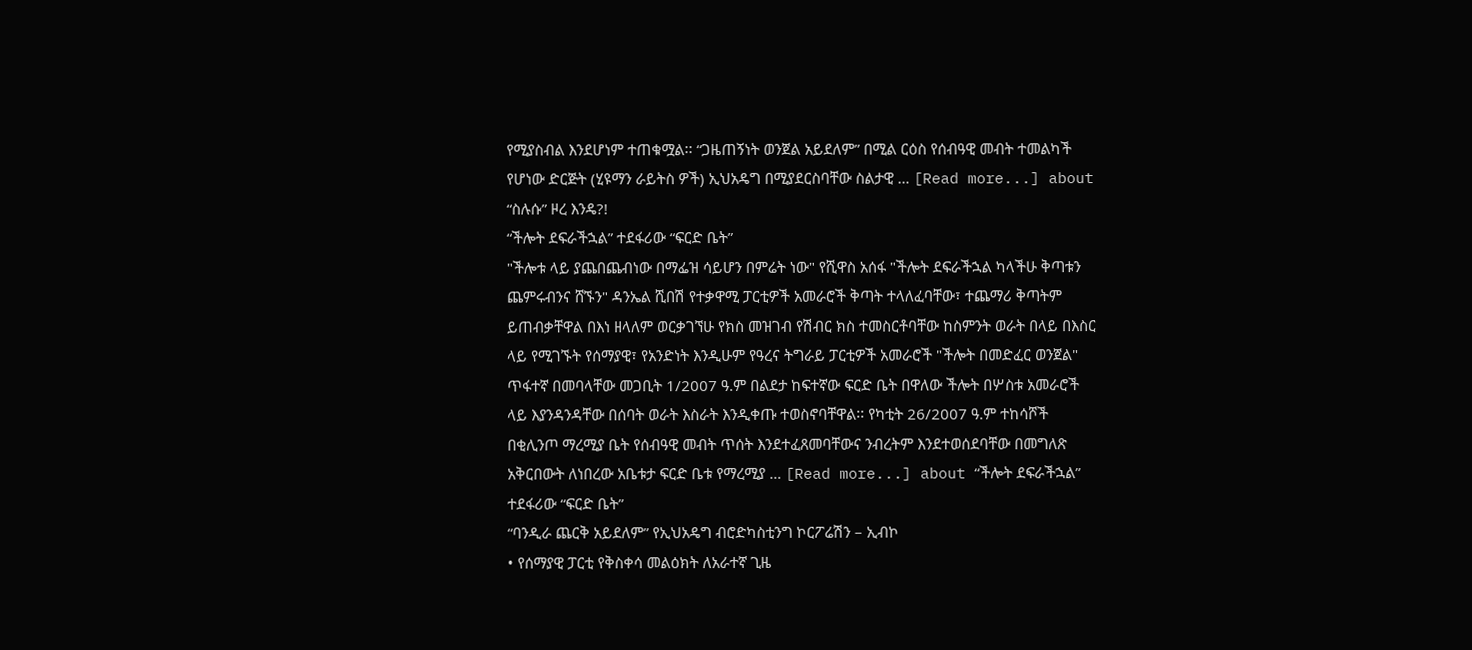የሚያስብል እንደሆነም ተጠቁሟል፡፡ “ጋዜጠኝነት ወንጀል አይደለም” በሚል ርዕስ የሰብዓዊ መብት ተመልካች የሆነው ድርጅት (ሂዩማን ራይትስ ዎች) ኢህአዴግ በሚያደርስባቸው ስልታዊ … [Read more...] about “ስሉሱ” ዞረ እንዴ?!
“ችሎት ደፍራችኋል” ተደፋሪው “ፍርድ ቤት”
"ችሎቱ ላይ ያጨበጨብነው በማፌዝ ሳይሆን በምሬት ነው" የሺዋስ አሰፋ "ችሎት ደፍራችኋል ካላችሁ ቅጣቱን ጨምሩብንና ሸኙን" ዳንኤል ሺበሽ የተቃዋሚ ፓርቲዎች አመራሮች ቅጣት ተላለፈባቸው፣ ተጨማሪ ቅጣትም ይጠብቃቸዋል በእነ ዘላለም ወርቃገኘሁ የክስ መዝገብ የሽብር ክስ ተመስርቶባቸው ከስምንት ወራት በላይ በእስር ላይ የሚገኙት የሰማያዊ፣ የአንድነት እንዲሁም የዓረና ትግራይ ፓርቲዎች አመራሮች "ችሎት በመድፈር ወንጀል" ጥፋተኛ በመባላቸው መጋቢት 1/2007 ዓ.ም በልደታ ከፍተኛው ፍርድ ቤት በዋለው ችሎት በሦስቱ አመራሮች ላይ እያንዳንዳቸው በሰባት ወራት እስራት እንዲቀጡ ተወስኖባቸዋል፡፡ የካቲት 26/2007 ዓ.ም ተከሳሾች በቂሊንጦ ማረሚያ ቤት የሰብዓዊ መብት ጥሰት እንደተፈጸመባቸውና ንብረትም እንደተወሰደባቸው በመግለጽ አቅርበውት ለነበረው አቤቱታ ፍርድ ቤቱ የማረሚያ … [Read more...] about “ችሎት ደፍራችኋል” ተደፋሪው “ፍርድ ቤት”
“ባንዲራ ጨርቅ አይደለም” የኢህአዴግ ብሮድካስቲንግ ኮርፖሬሽን – ኢብኮ
• የሰማያዊ ፓርቲ የቅስቀሳ መልዕክት ለአራተኛ ጊዜ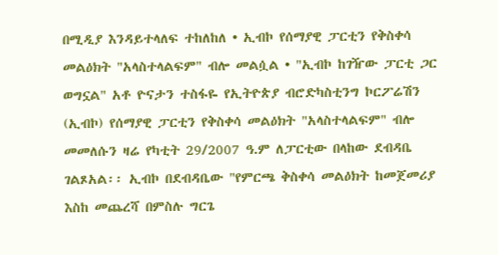በሚዲያ እንዳይተላለፍ ተከለከለ • ኢብኮ የሰማያዊ ፓርቲን የቅስቀሳ መልዕክት "አላስተላልፍም" ብሎ መልሷል • "ኢብኮ ከገዥው ፓርቲ ጋር ወግኗል" አቶ ዮናታን ተስፋዬ የኢትዮጵያ ብሮድካስቲንግ ኮርፖሬሽን (ኢብኮ) የሰማያዊ ፓርቲን የቅስቀሳ መልዕክት "አላስተላልፍም" ብሎ መመለሱን ዛሬ የካቲት 29/2007 ዓ.ም ለፓርቲው በላከው ደብዳቤ ገልጾአል፡፡ ኢብኮ በደብዳቤው "የምርጫ ቅስቀሳ መልዕክት ከመጀመሪያ እስከ መጨረሻ በምስሉ ግርጌ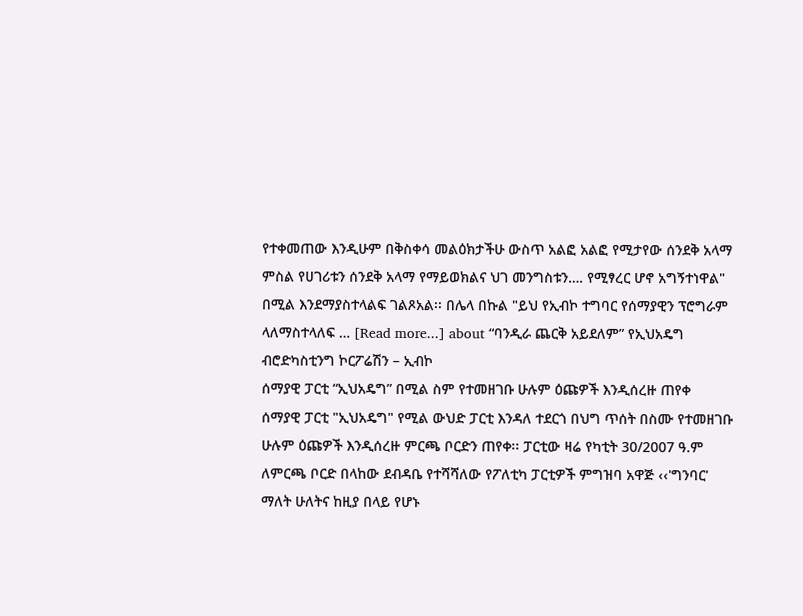የተቀመጠው እንዲሁም በቅስቀሳ መልዕክታችሁ ውስጥ አልፎ አልፎ የሚታየው ሰንደቅ አላማ ምስል የሀገሪቱን ሰንደቅ አላማ የማይወክልና ህገ መንግስቱን…. የሚፃረር ሆኖ አግኝተነዋል" በሚል እንደማያስተላልፍ ገልጾአል፡፡ በሌላ በኩል "ይህ የኢብኮ ተግባር የሰማያዊን ፕሮግራም ላለማስተላለፍ … [Read more...] about “ባንዲራ ጨርቅ አይደለም” የኢህአዴግ ብሮድካስቲንግ ኮርፖሬሽን – ኢብኮ
ሰማያዊ ፓርቲ “ኢህአዴግ” በሚል ስም የተመዘገቡ ሁሉም ዕጩዎች እንዲሰረዙ ጠየቀ
ሰማያዊ ፓርቲ "ኢህአዴግ" የሚል ውህድ ፓርቲ እንዳለ ተደርጎ በህግ ጥሰት በስሙ የተመዘገቡ ሁሉም ዕጩዎች እንዲሰረዙ ምርጫ ቦርድን ጠየቀ፡፡ ፓርቲው ዛሬ የካቲት 30/2007 ዓ.ም ለምርጫ ቦርድ በላከው ደብዳቤ የተሻሻለው የፖለቲካ ፓርቲዎች ምግዝባ አዋጅ ‹‹'ግንባር' ማለት ሁለትና ከዚያ በላይ የሆኑ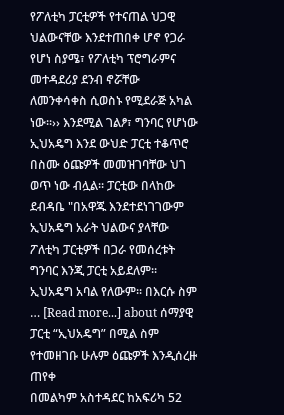የፖለቲካ ፓርቲዎች የተናጠል ህጋዊ ህልውናቸው እንደተጠበቀ ሆኖ የጋራ የሆነ ስያሜ፣ የፖለቲካ ፕሮግራምና መተዳደሪያ ደንብ ኖሯቸው ለመንቀሳቀስ ሲወስኑ የሚደራጅ አካል ነው፡፡›› እንደሚል ገልፆ፣ ግንባር የሆነው ኢህአዴግ እንደ ውህድ ፓርቲ ተቆጥሮ በስሙ ዕጩዎች መመዝገባቸው ህገ ወጥ ነው ብሏል፡፡ ፓርቲው በላከው ደብዳቤ "በአዋጁ እንደተደነገገውም ኢህአዴግ አራት ህልውና ያላቸው ፖለቲካ ፓርቲዎች በጋራ የመሰረቱት ግንባር እንጂ ፓርቲ አይደለም፡፡ ኢህአዴግ አባል የለውም፡፡ በእርሱ ስም … [Read more...] about ሰማያዊ ፓርቲ “ኢህአዴግ” በሚል ስም የተመዘገቡ ሁሉም ዕጩዎች እንዲሰረዙ ጠየቀ
በመልካም አስተዳደር ከአፍሪካ 52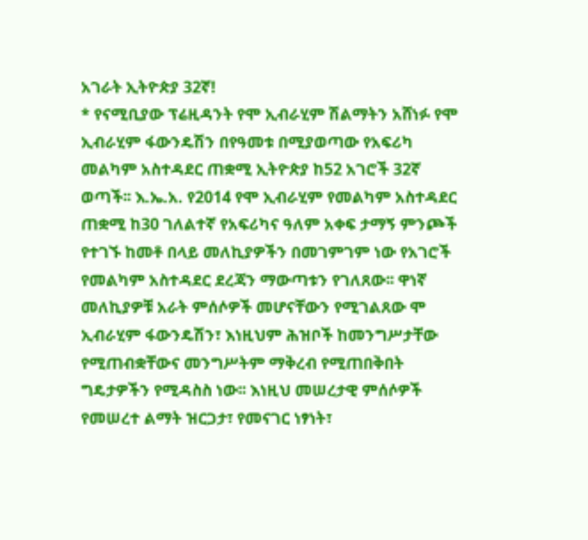አገራት ኢትዮጵያ 32ኛ!
* የናሚቢያው ፕሬዚዳንት የሞ ኢብራሂም ሽልማትን አሸነፉ የሞ ኢብራሂም ፋውንዴሽን በየዓመቱ በሚያወጣው የአፍሪካ መልካም አስተዳደር ጠቋሚ ኢትዮጵያ ከ52 አገሮች 32ኛ ወጣች፡፡ እ.ኤ.አ. የ2014 የሞ ኢብራሂም የመልካም አስተዳደር ጠቋሚ ከ30 ገለልተኛ የአፍሪካና ዓለም አቀፍ ታማኝ ምንጮች የተገኙ ከመቶ በላይ መለኪያዎችን በመገምገም ነው የአገሮች የመልካም አስተዳደር ደረጃን ማውጣቱን የገለጸው፡፡ ዋነኛ መለኪያዎቹ አራት ምሰሶዎች መሆናቸውን የሚገልጸው ሞ ኢብራሂም ፋውንዴሽን፣ እነዚህም ሕዝቦች ከመንግሥታቸው የሚጠብቋቸውና መንግሥትም ማቅረብ የሚጠበቅበት ግዴታዎችን የሚዳስስ ነው፡፡ እነዚህ መሠረታዊ ምሰሶዎች የመሠረተ ልማት ዝርጋታ፣ የመናገር ነፃነት፣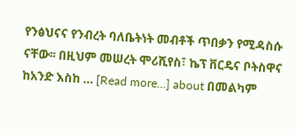የንፅህናና የንብረት ባለቤትነት መብቶች ጥበቃን የሚዳስሱ ናቸው፡፡ በዚህም መሠረት ሞሪሺየስ፣ ኬፕ ቨርዴና ቦትስዋና ከአንድ እስከ … [Read more...] about በመልካም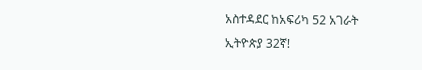አስተዳደር ከአፍሪካ 52 አገራት ኢትዮጵያ 32ኛ!